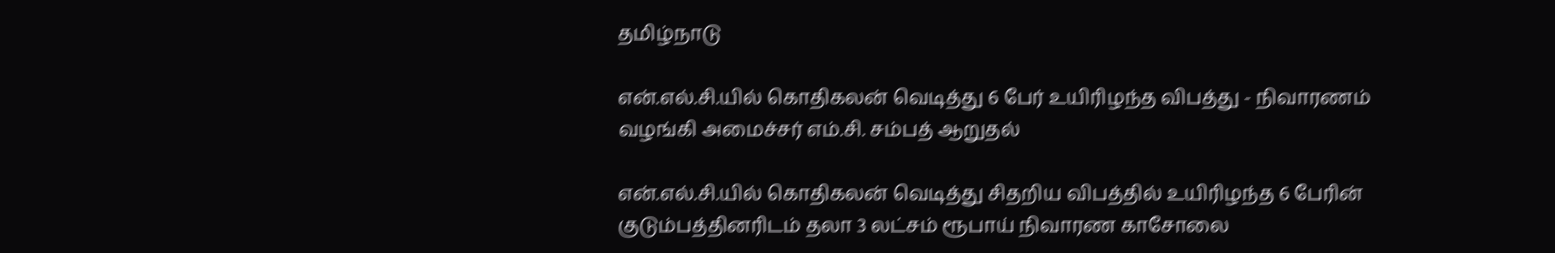தமிழ்நாடு

என்.எல்.சி.யில் கொதிகலன் வெடித்து 6 பேர் உயிரிழந்த விபத்து - நிவாரணம் வழங்கி அமைச்சர் எம்.சி. சம்பத் ஆறுதல்

என்.எல்.சி.யில் கொதிகலன் வெடித்து சிதறிய விபத்தில் உயிரிழந்த 6 பேரின் குடும்பத்தினரிடம் தலா 3 லட்சம் ரூபாய் நிவாரண காசோலை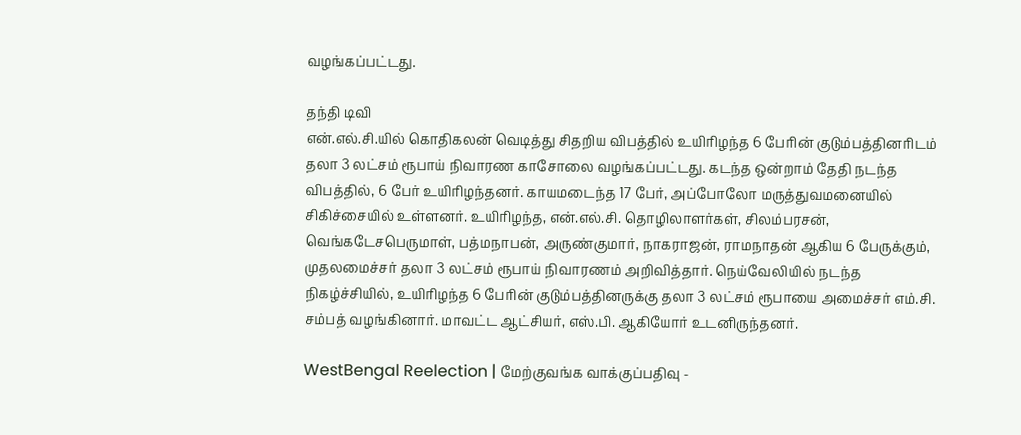வழங்கப்பட்டது.

தந்தி டிவி
என்.எல்.சி.யில் கொதிகலன் வெடித்து சிதறிய விபத்தில் உயிரிழந்த 6 பேரின் குடும்பத்தினரிடம் தலா 3 லட்சம் ரூபாய் நிவாரண காசோலை வழங்கப்பட்டது. கடந்த ஒன்றாம் தேதி நடந்த விபத்தில், 6 பேர் உயிரிழந்தனர். காயமடைந்த 17 பேர், அப்போலோ மருத்துவமனையில் சிகிச்சையில் உள்ளனர். உயிரிழந்த, என்.எல்.சி. தொழிலாளர்கள், சிலம்பரசன், வெங்கடேசபெருமாள், பத்மநாபன், அருண்குமார், நாகராஜன், ராமநாதன் ஆகிய 6 பேருக்கும், முதலமைச்சர் தலா 3 லட்சம் ரூபாய் நிவாரணம் அறிவித்தார். நெய்வேலியில் நடந்த நிகழ்ச்சியில், உயிரிழந்த 6 பேரின் குடும்பத்தினருக்கு தலா 3 லட்சம் ரூபாயை அமைச்சர் எம்.சி. சம்பத் வழங்கினார். மாவட்ட ஆட்சியர், எஸ்.பி. ஆகியோர் உடனிருந்தனர்.

WestBengal Reelection | மேற்குவங்க வாக்குப்பதிவு -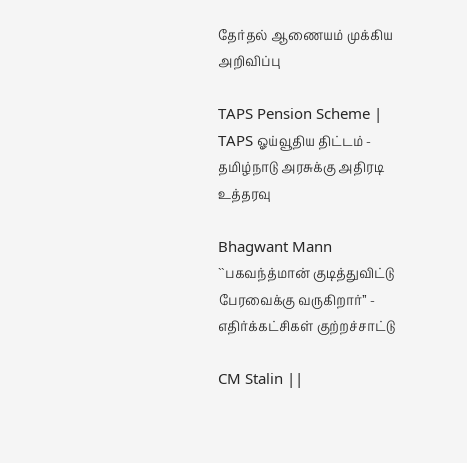தேர்தல் ஆணையம் முக்கிய அறிவிப்பு

TAPS Pension Scheme | TAPS ஓய்வூதிய திட்டம் - தமிழ்நாடு அரசுக்கு அதிரடி உத்தரவு

Bhagwant Mann ``பகவந்த்மான் குடித்துவிட்டு பேரவைக்கு வருகிறார்’’ - எதிர்க்கட்சிகள் குற்றச்சாட்டு

CM Stalin ||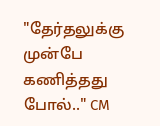"தேர்தலுக்கு முன்பே கணித்தது போல்.." CM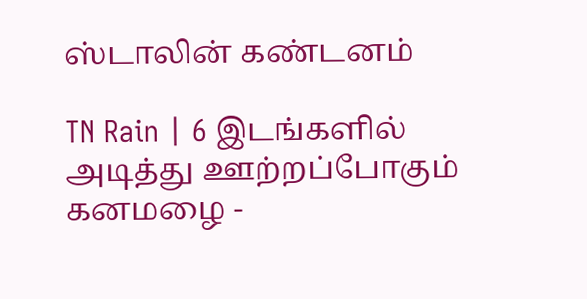ஸ்டாலின் கண்டனம்

TN Rain | 6 இடங்களில் அடித்து ஊற்றப்போகும் கனமழை -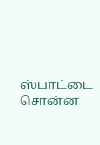ஸ்பாட்டை சொன்ன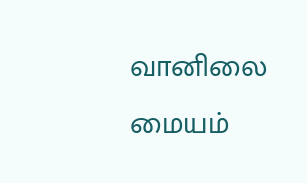வானிலை மையம்